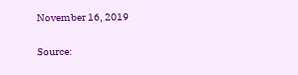November 16, 2019

Source: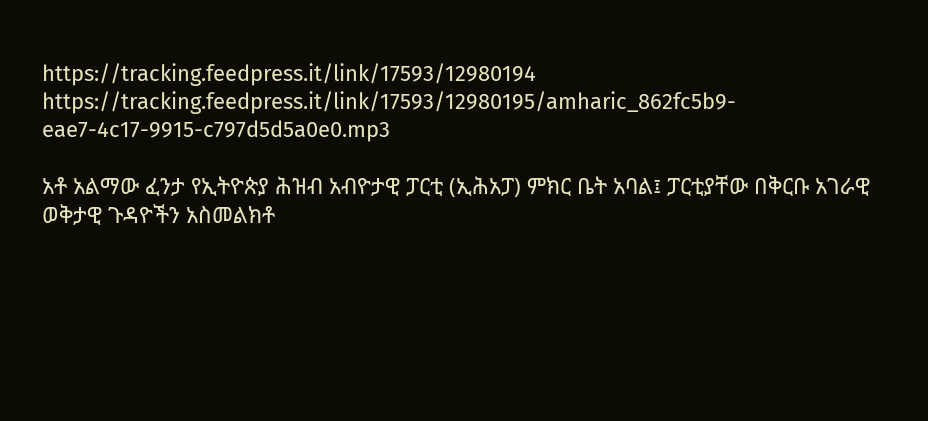https://tracking.feedpress.it/link/17593/12980194
https://tracking.feedpress.it/link/17593/12980195/amharic_862fc5b9-eae7-4c17-9915-c797d5d5a0e0.mp3

አቶ አልማው ፈንታ የኢትዮጵያ ሕዝብ አብዮታዊ ፓርቲ (ኢሕአፓ) ምክር ቤት አባል፤ ፓርቲያቸው በቅርቡ አገራዊ ወቅታዊ ጉዳዮችን አስመልክቶ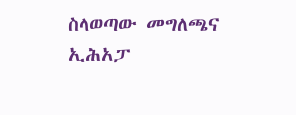ስላወጣው መግለጫና ኢሕአፓ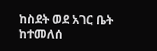ከስደት ወደ አገር ቤት ከተመለሰ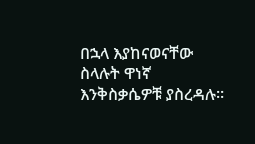በኋላ እያከናወናቸው ስላሉት ዋነኛ እንቅስቃሴዎቹ ያስረዳሉ።